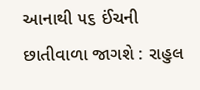આનાથી ૫૬ ઈંચની છાતીવાળા જાગશે : રાહુલ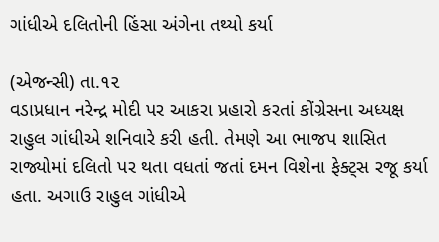ગાંધીએ દલિતોની હિંસા અંગેના તથ્યો કર્યા

(એજન્સી) તા.૧૨
વડાપ્રધાન નરેન્દ્ર મોદી પર આકરા પ્રહારો કરતાં કોંગ્રેસના અધ્યક્ષ રાહુલ ગાંધીએ શનિવારે કરી હતી. તેમણે આ ભાજપ શાસિત રાજ્યોમાં દલિતો પર થતા વધતાં જતાં દમન વિશેના ફેક્ટ્‌સ રજૂ કર્યા હતા. અગાઉ રાહુલ ગાંધીએ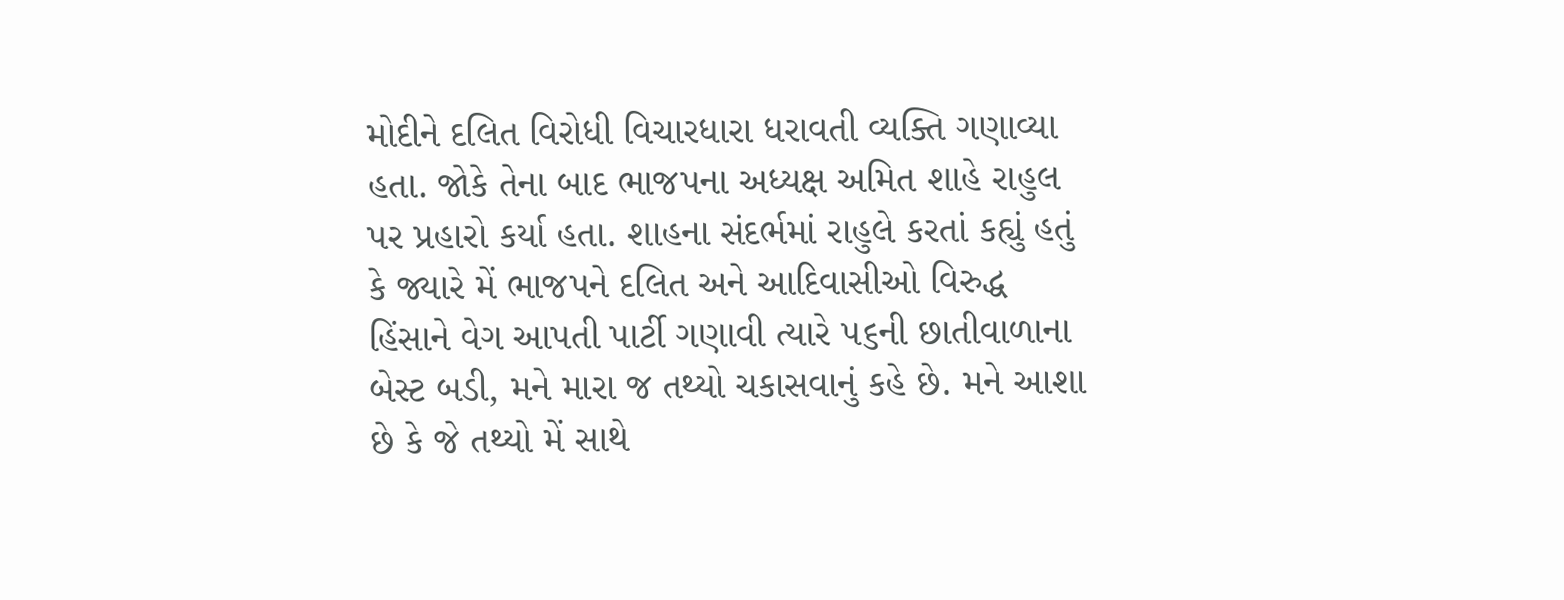મોદીને દલિત વિરોધી વિચારધારા ધરાવતી વ્યક્તિ ગણાવ્યા હતા. જોકે તેના બાદ ભાજપના અધ્યક્ષ અમિત શાહે રાહુલ પર પ્રહારો કર્યા હતા. શાહના સંદર્ભમાં રાહુલે કરતાં કહ્યું હતું કે જ્યારે મેં ભાજપને દલિત અને આદિવાસીઓ વિરુદ્ધ હિંસાને વેગ આપતી પાર્ટી ગણાવી ત્યારે ૫૬ની છાતીવાળાના બેસ્ટ બડી, મને મારા જ તથ્યો ચકાસવાનું કહે છે. મને આશા છે કે જે તથ્યો મેં સાથે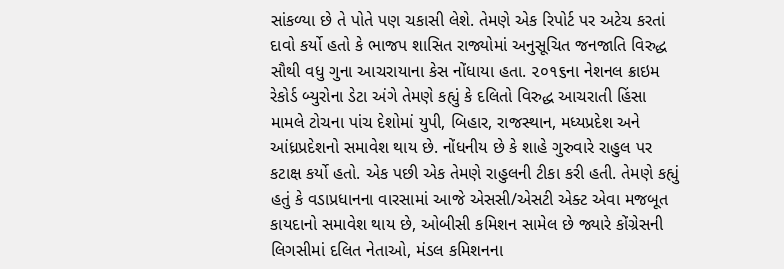સાંકળ્યા છે તે પોતે પણ ચકાસી લેશે. તેમણે એક રિપોર્ટ પર અટેચ કરતાં દાવો કર્યો હતો કે ભાજપ શાસિત રાજ્યોમાં અનુસૂચિત જનજાતિ વિરુદ્ધ સૌથી વધુ ગુના આચરાયાના કેસ નોંધાયા હતા. ૨૦૧૬ના નેશનલ ક્રાઇમ રેકોર્ડ બ્યુરોના ડેટા અંગે તેમણે કહ્યું કે દલિતો વિરુદ્ધ આચરાતી હિંસા મામલે ટોચના પાંચ દેશોમાં યુપી, બિહાર, રાજસ્થાન, મધ્યપ્રદેશ અને આંધ્રપ્રદેશનો સમાવેશ થાય છે. નોંધનીય છે કે શાહે ગુરુવારે રાહુલ પર કટાક્ષ કર્યો હતો. એક પછી એક તેમણે રાહુલની ટીકા કરી હતી. તેમણે કહ્યું હતું કે વડાપ્રધાનના વારસામાં આજે એસસી/એસટી એક્ટ એવા મજબૂત કાયદાનો સમાવેશ થાય છે, ઓબીસી કમિશન સામેલ છે જ્યારે કોંગ્રેસની લિગસીમાં દલિત નેતાઓ, મંડલ કમિશનના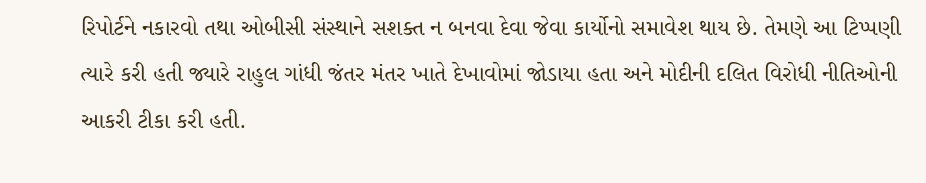રિપોર્ટને નકારવો તથા ઓબીસી સંસ્થાને સશક્ત ન બનવા દેવા જેવા કાર્યોનો સમાવેશ થાય છે. તેમણે આ ટિપ્પણી ત્યારે કરી હતી જ્યારે રાહુલ ગાંધી જંતર મંતર ખાતે દેખાવોમાં જોડાયા હતા અને મોદીની દલિત વિરોધી નીતિઓની આકરી ટીકા કરી હતી.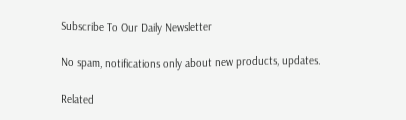Subscribe To Our Daily Newsletter

No spam, notifications only about new products, updates.

Related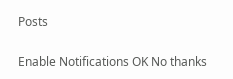Posts

Enable Notifications OK No thanks